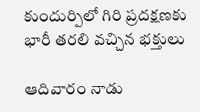కుందుర్పిలో గిరి ప్రదక్షణకు భారీ తరలి వచ్చిన భక్తులు

ఆదివారం నాడు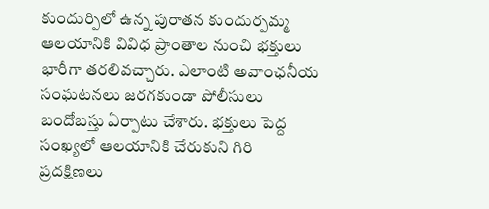కుందుర్పిలో ఉన్న పురాతన కుందుర్పమ్మ ఆలయానికి వివిధ ప్రాంతాల నుంచి భక్తులు భారీగా తరలివచ్చారు. ఎలాంటి అవాంఛనీయ సంఘటనలు జరగకుండా పోలీసులు బందోబస్తు ఏర్పాటు చేశారు. భక్తులు పెద్ద సంఖ్యలో ఆలయానికి చేరుకుని గిరి ప్రదక్షిణలు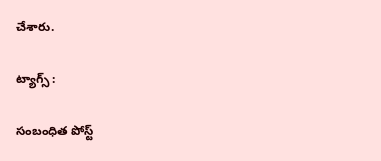చేశారు.

ట్యాగ్స్ :

సంబంధిత పోస్ట్